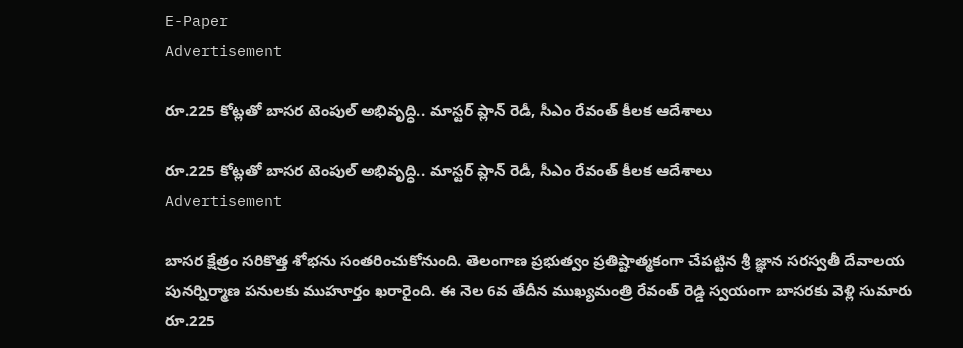E-Paper
Advertisement

రూ.225 కోట్లతో బాసర టెంపుల్ అభివృద్ధి.. మాస్టర్ ప్లాన్ రెడీ, సీఎం రేవంత్ కీలక ఆదేశాలు

రూ.225 కోట్లతో బాసర టెంపుల్ అభివృద్ధి.. మాస్టర్ ప్లాన్ రెడీ, సీఎం రేవంత్ కీలక ఆదేశాలు
Advertisement

బాసర క్షేత్రం సరికొత్త శోభను సంతరించుకోనుంది. తెలంగాణ ప్రభుత్వం ప్రతిష్టాత్మకంగా చేపట్టిన శ్రీ జ్ఞాన సరస్వతీ దేవాలయ పునర్నిర్మాణ పనులకు ముహూర్తం ఖరారైంది. ఈ నెల 6వ తేదీన ముఖ్యమంత్రి రేవంత్ రెడ్డి స్వయంగా బాసరకు వెళ్లి సుమారు రూ.225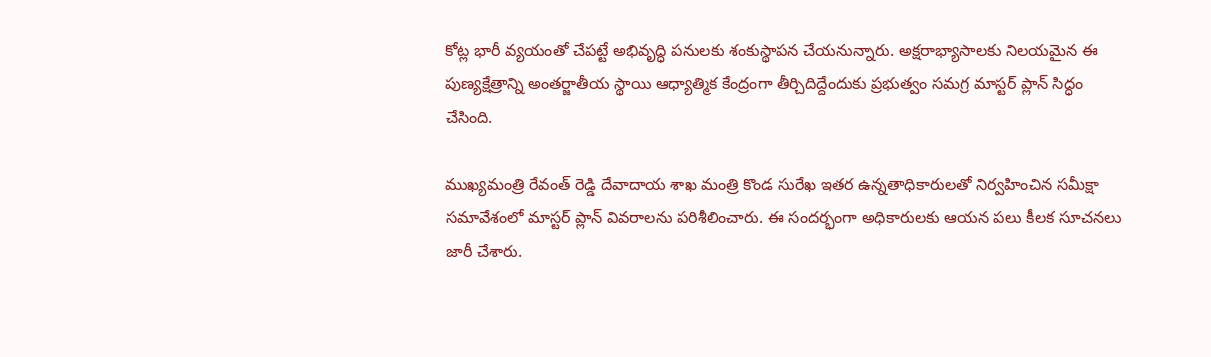కోట్ల భారీ వ్యయంతో చేపట్టే అభివృద్ధి పనులకు శంకుస్థాపన చేయనున్నారు. అక్షరాభ్యాసాలకు నిలయమైన ఈ పుణ్యక్షేత్రాన్ని అంతర్జాతీయ స్థాయి ఆధ్యాత్మిక కేంద్రంగా తీర్చిదిద్దేందుకు ప్రభుత్వం సమగ్ర మాస్టర్ ప్లాన్ సిద్ధం చేసింది.

ముఖ్యమంత్రి రేవంత్ రెడ్డి దేవాదాయ శాఖ మంత్రి కొండ సురేఖ ఇతర ఉన్నతాధికారులతో నిర్వహించిన సమీక్షా సమావేశంలో మాస్టర్ ప్లాన్ వివరాలను పరిశీలించారు. ఈ సందర్భంగా అధికారులకు ఆయన పలు కీలక సూచనలు జారీ చేశారు.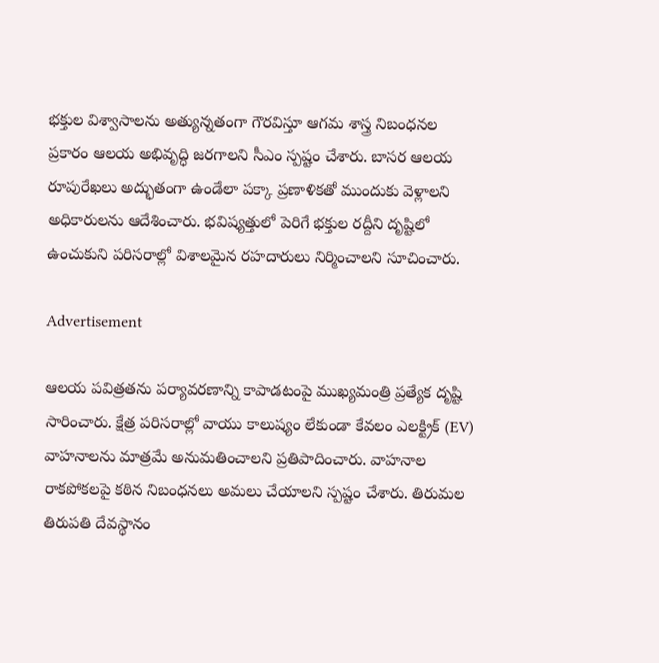భక్తుల విశ్వాసాలను అత్యున్నతంగా గౌరవిస్తూ ఆగమ శాస్త్ర నిబంధనల ప్రకారం ఆలయ అభివృద్ధి జరగాలని సీఎం స్పష్టం చేశారు. బాసర ఆలయ రూపురేఖలు అద్భుతంగా ఉండేలా పక్కా ప్రణాళికతో ముందుకు వెళ్లాలని అధికారులను ఆదేశించారు. భవిష్యత్తులో పెరిగే భక్తుల రద్దీని దృష్టిలో ఉంచుకుని పరిసరాల్లో విశాలమైన రహదారులు నిర్మించాలని సూచించారు.

Advertisement

ఆలయ పవిత్రతను పర్యావరణాన్ని కాపాడటంపై ముఖ్యమంత్రి ప్రత్యేక దృష్టి సారించారు. క్షేత్ర పరిసరాల్లో వాయు కాలుష్యం లేకుండా కేవలం ఎలక్ట్రిక్ (EV) వాహనాలను మాత్రమే అనుమతించాలని ప్రతిపాదించారు. వాహనాల రాకపోకలపై కఠిన నిబంధనలు అమలు చేయాలని స్పష్టం చేశారు. తిరుమల తిరుపతి దేవస్థానం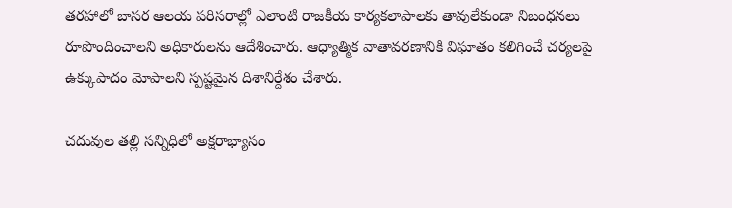తరహాలో బాసర ఆలయ పరిసరాల్లో ఎలాంటి రాజకీయ కార్యకలాపాలకు తావులేకుండా నిబంధనలు రూపొందించాలని అధికారులను ఆదేశించారు. ఆధ్యాత్మిక వాతావరణానికి విఘాతం కలిగించే చర్యలపై ఉక్కుపాదం మోపాలని స్పష్టమైన దిశానిర్దేశం చేశారు.

చదువుల తల్లి సన్నిధిలో అక్షరాభ్యాసం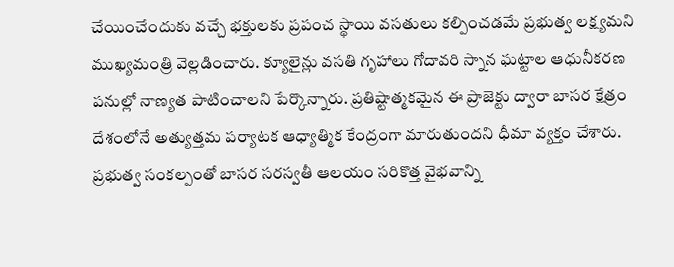చేయించేందుకు వచ్చే భక్తులకు ప్రపంచ స్థాయి వసతులు కల్పించడమే ప్రభుత్వ లక్ష్యమని ముఖ్యమంత్రి వెల్లడించారు. క్యూలైన్లు వసతి గృహాలు గోదావరి స్నాన ఘట్టాల ఆధునీకరణ పనుల్లో నాణ్యత పాటించాలని పేర్కొన్నారు. ప్రతిష్టాత్మకమైన ఈ ప్రాజెక్టు ద్వారా బాసర క్షేత్రం దేశంలోనే అత్యుత్తమ పర్యాటక ఆధ్యాత్మిక కేంద్రంగా మారుతుందని ధీమా వ్యక్తం చేశారు. ప్రభుత్వ సంకల్పంతో బాసర సరస్వతీ ఆలయం సరికొత్త వైభవాన్ని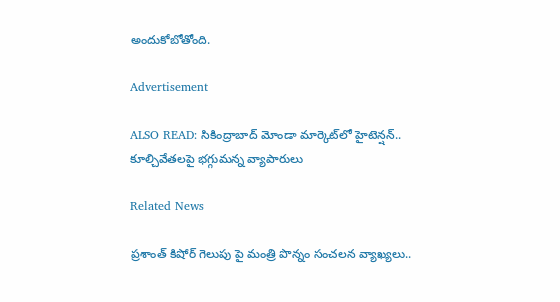అందుకోబోతోంది.

Advertisement

ALSO READ: సికింద్రాబాద్ మోండా మార్కెట్‌లో హైటెన్షన్.. కూల్చివేతలపై భగ్గుమన్న వ్యాపారులు

Related News

ప్రశాంత్ కిషోర్ గెలుపు పై మంత్రి పొన్నం సంచలన వ్యాఖ్యలు..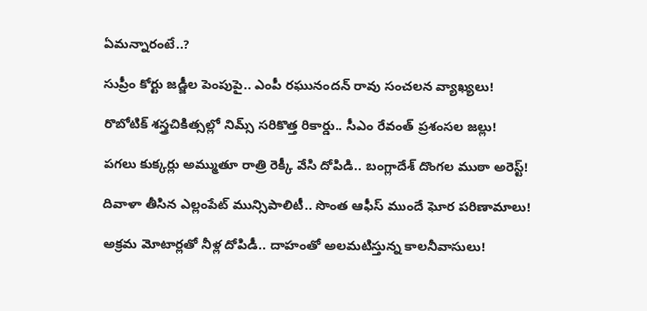ఏమన్నారంటే..?

సుప్రీం కోర్టు జడ్జీల పెంపుపై.. ఎంపీ రఘునందన్ రావు సంచలన వ్యాఖ్యలు!

రొబోటిక్ శస్త్రచికిత్సల్లో నిమ్స్ సరికొత్త రికార్డు.. సీఎం రేవంత్ ప్రశంసల జల్లు!

పగలు కుక్కర్లు అమ్ముతూ రాత్రి రెక్కీ వేసి దోపిడి.. బంగ్లాదేశ్ దొంగల ముఠా అరెస్ట్!

దివాళా తీసిన ఎల్లంపేట్ మున్సిపాలిటీ.. సొంత ఆఫీస్ ముందే ఘోర పరిణామాలు!

అక్రమ మోటార్లతో నీళ్ల దోపిడీ.. దాహంతో అలమటిస్తున్న కాలనీవాసులు!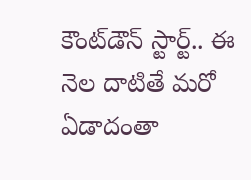కౌంట్‌డౌన్ స్టార్ట్.. ఈ నెల దాటితే మరో ఏడాదంతా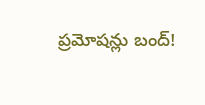ప్రమోషన్లు బంద్!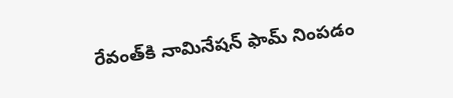రేవంత్‌కి నామినేషన్ ఫామ్ నింపడం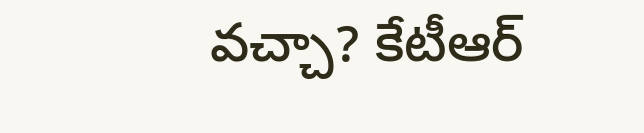వచ్చా? కేటీఆర్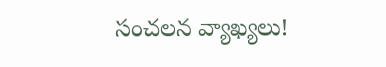సంచలన వ్యాఖ్యలు!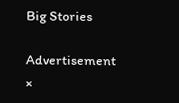Big Stories

Advertisement
×